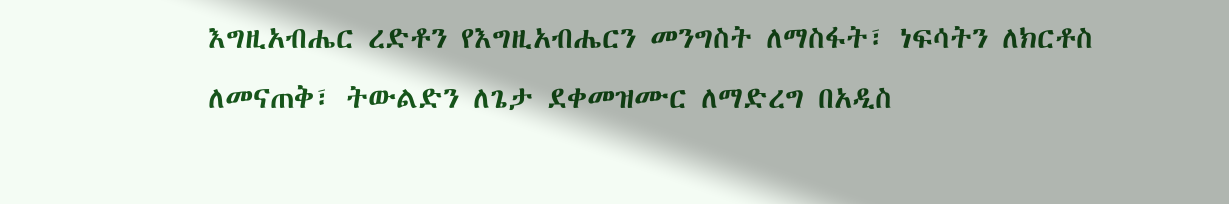እግዚአብሔር ረድቶን የእግዚአብሔርን መንግስት ለማስፋት፣ ነፍሳትን ለክርቶስ ለመናጠቅ፣ ትውልድን ለጌታ ደቀመዝሙር ለማድረግ በአዲስ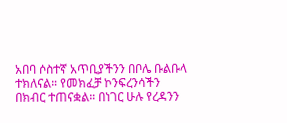አበባ ሶስተኛ አጥቢያችንን በቦሌ ቡልቡላ ተክለናል። የመክፈቻ ኮንፍረንሳችን በክብር ተጠናቋል። በነገር ሁሉ የረዳንን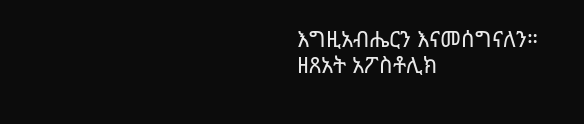እግዚአብሔርን እናመሰግናለን። ዘጸአት አፖስቶሊክ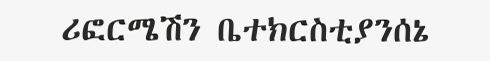ሪፎርሜሽን ቤተክርስቲያንሰኔ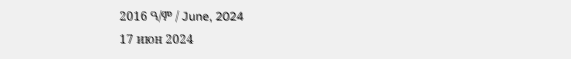2016 ዓ/ም / June, 2024
17 июн 2024